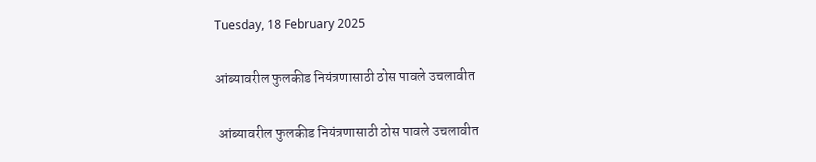Tuesday, 18 February 2025

आंब्यावरील फुलकीड नियंत्रणासाठी ठोस पावले उचलावीत

 आंब्यावरील फुलकीड नियंत्रणासाठी ठोस पावले उचलावीत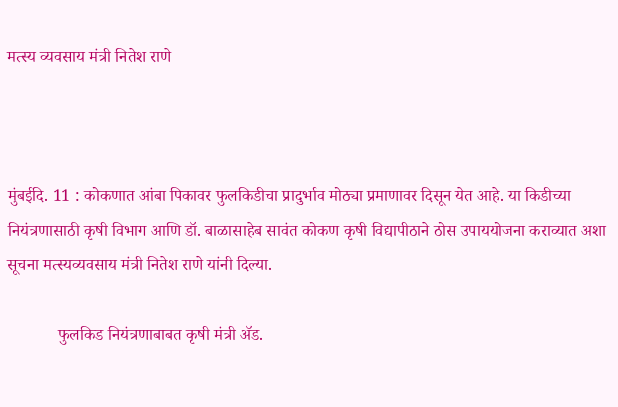मत्स्य व्यवसाय मंत्री नितेश राणे



मुंबईदि. 11 : कोकणात आंबा पिकावर फुलकिडीचा प्रादुर्भाव मोठ्या प्रमाणावर दिसून येत आहे. या किडीच्या नियंत्रणासाठी कृषी विभाग आणि डॉ. बाळासाहेब सावंत कोकण कृषी विद्यापीठाने ठोस उपाययोजना कराव्यात अशा सूचना मत्स्यव्यवसाय मंत्री नितेश राणे यांनी दिल्या.

            फुलकिड नियंत्रणाबाबत कृषी मंत्री ॲड.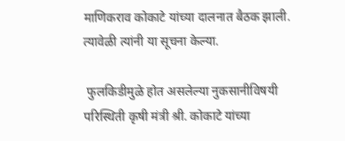माणिकराव कोकाटे यांच्या दालनात बैठक झाली. त्यावेळी त्यांनी या सूचना केल्या.

 फुलकिडीमुळे होत असलेल्या नुकसानीविषयी परिस्थिती कृषी मंत्री श्री. कोकाटे यांच्या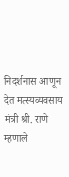निदर्शनास आणून देत मत्स्यव्यवसाय मंत्री श्री. राणे म्हणाले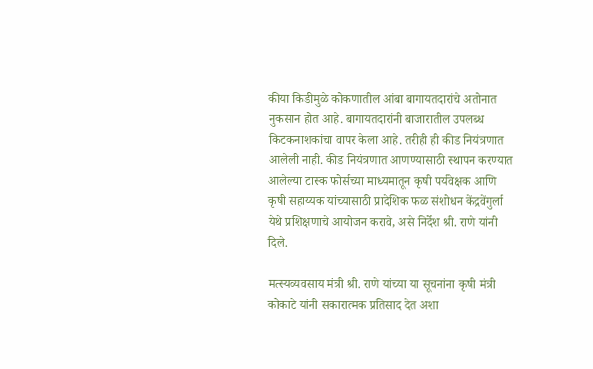कीया किडीमुळे कोकणातील आंबा बागायतदारांचे अतोनात नुकसान होत आहे. बागायतदारांनी बाजारातील उपलब्ध किटकनाशकांचा वापर केला आहे. तरीही ही कीड नियंत्रणात आलेली नाही. कीड नियंत्रणात आणण्यासाठी स्थापन करण्यात आलेल्या टास्क फोर्सच्या माध्यमातून कृषी पर्यवेक्षक आणि कृषी सहाय्यक यांच्यासाठी प्रादेशिक फळ संशोधन केंद्रवेंगुर्ला येथे प्रशिक्षणाचे आयोजन करावे, असे निर्देश श्री. राणे यांनी दिले.

मत्स्यव्यवसाय मंत्री श्री. राणे यांच्या या सूचनांना कृषी मंत्री कोकाटे यांनी सकारात्मक प्रतिसाद देत अशा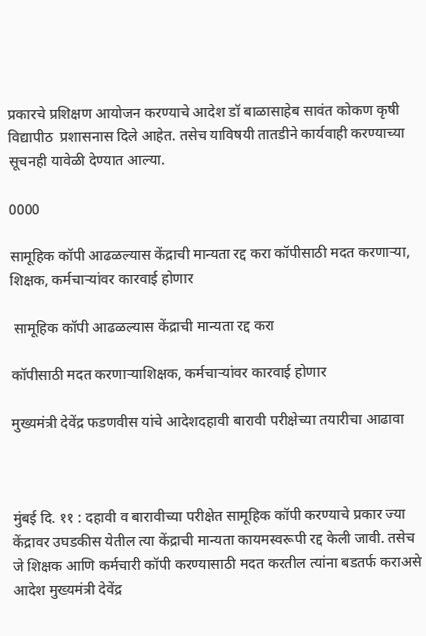प्रकारचे प्रशिक्षण आयोजन करण्याचे आदेश डॉ बाळासाहेब सावंत कोकण कृषी विद्यापीठ  प्रशासनास दिले आहेत. तसेच याविषयी तातडीने कार्यवाही करण्याच्या सूचनही यावेळी देण्यात आल्या.

0000

सामूहिक कॉपी आढळल्यास केंद्राची मान्यता रद्द करा कॉपीसाठी मदत करणाऱ्या, शिक्षक, कर्मचाऱ्यांवर कारवाई होणार

 सामूहिक कॉपी आढळल्यास केंद्राची मान्यता रद्द करा

कॉपीसाठी मदत करणाऱ्याशिक्षक, कर्मचाऱ्यांवर कारवाई होणार

मुख्यमंत्री देवेंद्र फडणवीस यांचे आदेशदहावी बारावी परीक्षेच्या तयारीचा आढावा



मुंबई दि. ११ : दहावी व बारावीच्या परीक्षेत सामूहिक कॉपी करण्याचे प्रकार ज्या केंद्रावर उघडकीस येतील त्या केंद्राची मान्यता कायमस्वरूपी रद्द केली जावी. तसेच जे शिक्षक आणि कर्मचारी कॉपी करण्यासाठी मदत करतील त्यांना बडतर्फ कराअसे आदेश मुख्यमंत्री देवेंद्र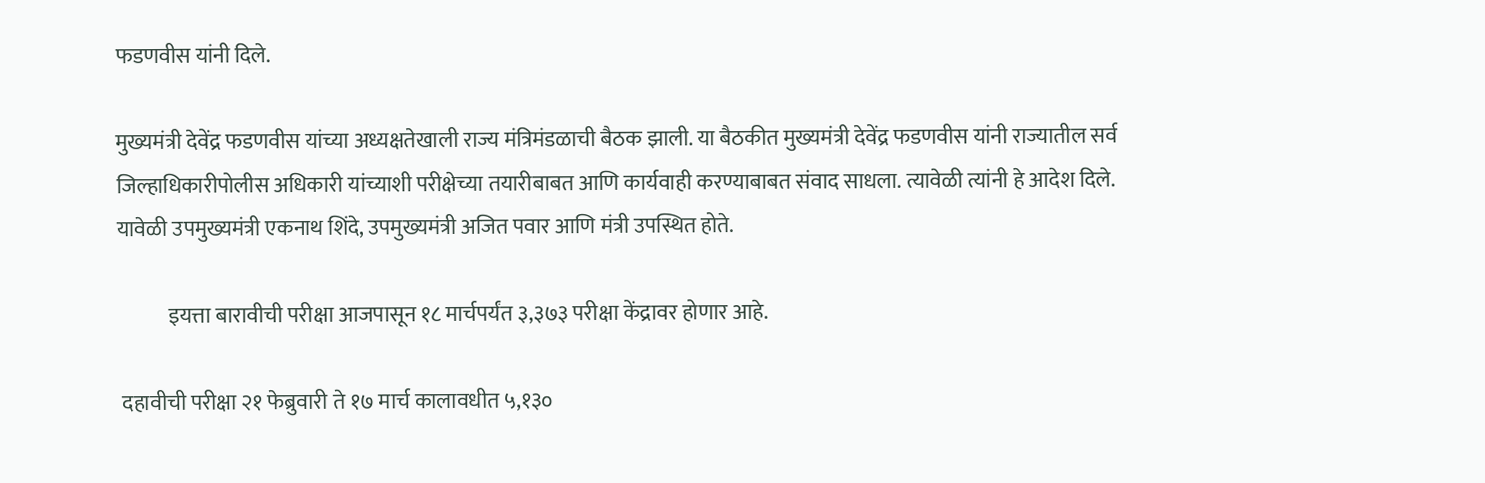फडणवीस यांनी दिले.

मुख्यमंत्री देवेंद्र फडणवीस यांच्या अध्यक्षतेखाली राज्य मंत्रिमंडळाची बैठक झाली. या बैठकीत मुख्यमंत्री देवेंद्र फडणवीस यांनी राज्यातील सर्व जिल्हाधिकारीपोलीस अधिकारी यांच्याशी परीक्षेच्या तयारीबाबत आणि कार्यवाही करण्याबाबत संवाद साधला. त्यावेळी त्यांनी हे आदेश दिले. यावेळी उपमुख्यमंत्री एकनाथ शिंदे, उपमुख्यमंत्री अजित पवार आणि मंत्री उपस्थित होते.

            इयत्ता बारावीची परीक्षा आजपासून १८ मार्चपर्यंत ३,३७३ परीक्षा केंद्रावर होणार आहे.

 दहावीची परीक्षा २१ फेब्रुवारी ते १७ मार्च कालावधीत ५,१३०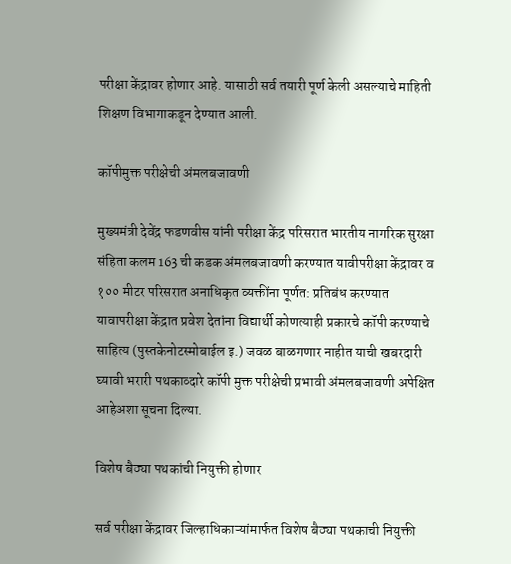परीक्षा केंद्रावर होणार आहे. यासाठी सर्व तयारी पूर्ण केली असल्याचे माहिती शिक्षण विभागाकडून देण्यात आली.

कॉपीमुक्त परीक्षेची अंमलबजावणी

मुख्यमंत्री देवेंद्र फडणवीस यांनी परीक्षा केंद्र परिसरात भारतीय नागरिक सुरक्षा संहिता कलम 163 ची कडक अंमलबजावणी करण्यात यावीपरीक्षा केंद्रावर व १०० मीटर परिसरात अनाधिकृत व्यक्तींना पूर्णत: प्रतिबंध करण्यात यावापरीक्षा केंद्रात प्रवेश देतांना विद्यार्थी कोणत्याही प्रकारचे कॉपी करण्याचे साहित्य (पुस्तकेनोटस्मोबाईल इ.) जवळ बाळगणार नाहीत याची खबरदारी घ्यावी भरारी पथकाव्दारे कॉपी मुक्त परीक्षेची प्रभावी अंमलबजावणी अपेक्षित आहेअशा सूचना दिल्या.

विशेष बैठ्या पथकांची नियुक्ती होणार

सर्व परीक्षा केंद्रावर जिल्हाधिकाऱ्यांमार्फत विशेष बैठ्या पथकाची नियुक्ती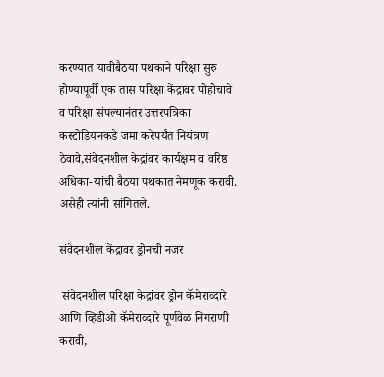करण्यात यावीबैठया पथकाने परिक्षा सुरु होण्यापूर्वी एक तास परिक्षा केंद्रावर पोहोचावे व परिक्षा संपल्यानंतर उत्तरपत्रिका कस्टोडियनकडे जमा करेपर्यंत नियंत्रण ठेवावे,संवेदनशील केद्रांवर कार्यक्षम व वरिष्ठ अधिका-यांची बैठया पथकात नेमणूक करावी. असेही त्यांनी सांगितले.

संवेदनशील केंद्रावर ड्रोनची नजर

 संवेदनशील परिक्षा केद्रांवर ड्रोन कॅमेराव्दारे आणि व्हिडीओ कॅमेराव्दारे पूर्णवेळ निगराणी करावी,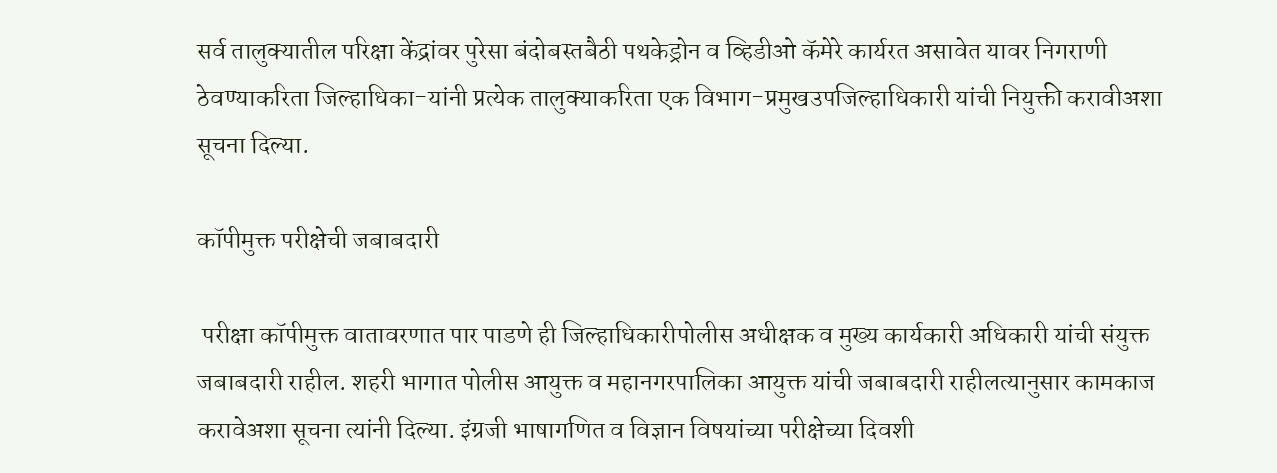सर्व तालुक्यातील परिक्षा केंद्रांवर पुरेसा बंदोबस्तबैठी पथकेड्रोन व व्हिडीओ कॅमेरे कार्यरत असावेत यावर निगराणी ठेवण्याकरिता जिल्हाधिका-यांनी प्रत्येक तालुक्याकरिता एक विभाग-प्रमुखउपजिल्हाधिकारी यांची नियुक्ती करावीअशा सूचना दिल्या.

कॉपीमुक्त परीक्षेची जबाबदारी

 परीक्षा कॉपीमुक्त वातावरणात पार पाडणे ही जिल्हाधिकारीपोलीस अधीक्षक व मुख्य कार्यकारी अधिकारी यांची संयुक्त जबाबदारी राहील. शहरी भागात पोलीस आयुक्त व महानगरपालिका आयुक्त यांची जबाबदारी राहीलत्यानुसार कामकाज करावेअशा सूचना त्यांनी दिल्या. इंग्रजी भाषागणित व विज्ञान विषयांच्या परीक्षेच्या दिवशी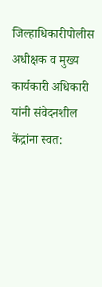जिल्हाधिकारीपोलीस अधीक्षक व मुख्य कार्यकारी अधिकारी यांनी संवेदनशील केंद्रांना स्वत: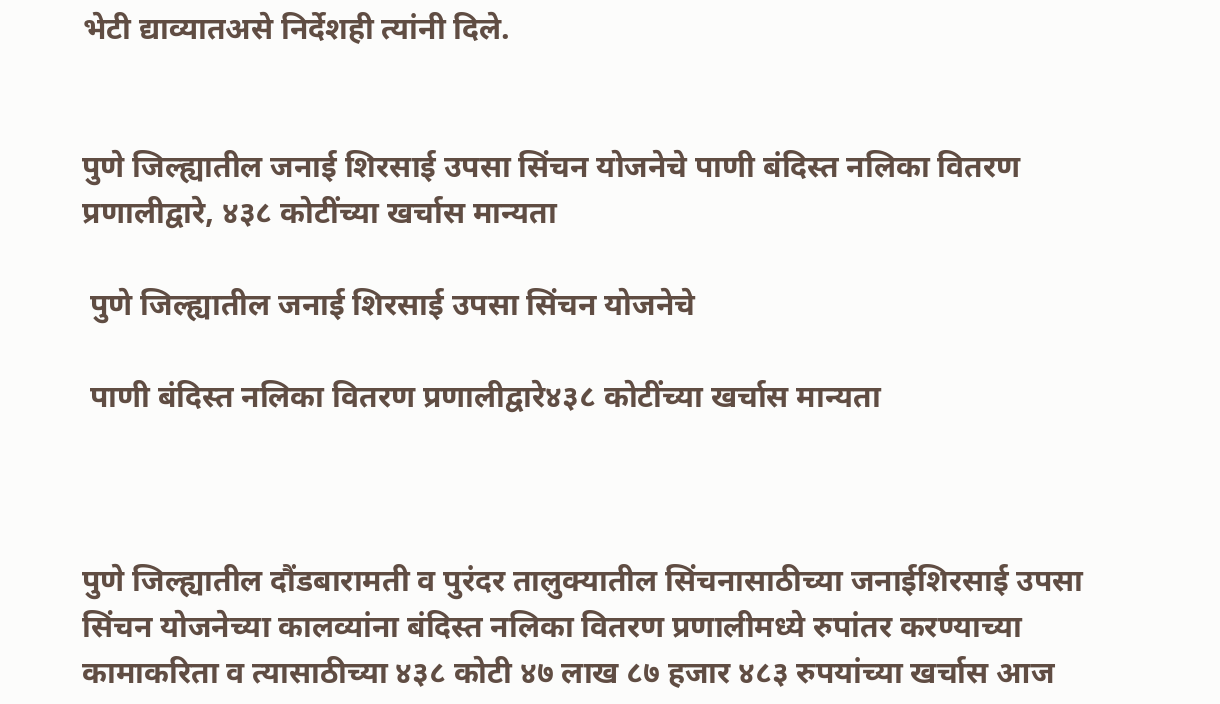भेटी द्याव्यातअसे निर्देशही त्यांनी दिले.


पुणे जिल्ह्यातील जनाई शिरसाई उपसा सिंचन योजनेचे पाणी बंदिस्त नलिका वितरण प्रणालीद्वारे, ४३८ कोटींच्या खर्चास मान्यता

 पुणे जिल्ह्यातील जनाई शिरसाई उपसा सिंचन योजनेचे

 पाणी बंदिस्त नलिका वितरण प्रणालीद्वारे४३८ कोटींच्या खर्चास मान्यता



पुणे जिल्ह्यातील दौंडबारामती व पुरंदर तालुक्यातील सिंचनासाठीच्या जनाईशिरसाई उपसा सिंचन योजनेच्या कालव्यांना बंदिस्त नलिका वितरण प्रणालीमध्ये रुपांतर करण्याच्या कामाकरिता व त्यासाठीच्या ४३८ कोटी ४७ लाख ८७ हजार ४८३ रुपयांच्या खर्चास आज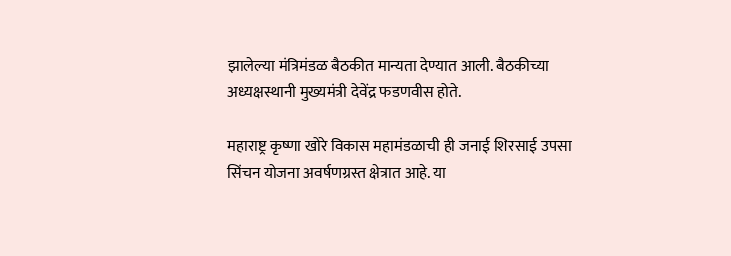झालेल्या मंत्रिमंडळ बैठकीत मान्यता देण्यात आली. बैठकीच्या अध्यक्षस्थानी मुख्यमंत्री देवेंद्र फडणवीस होते.

महाराष्ट्र कृष्णा खोरे विकास महामंडळाची ही जनाई शिरसाई उपसा सिंचन योजना अवर्षणग्रस्त क्षेत्रात आहे. या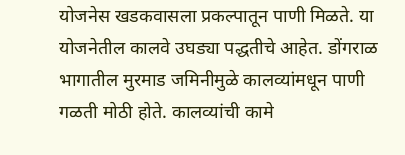योजनेस खडकवासला प्रकल्पातून पाणी मिळते. या योजनेतील कालवे उघड्या पद्धतीचे आहेत. डोंगराळ भागातील मुरमाड जमिनीमुळे कालव्यांमधून पाणी गळती मोठी होते. कालव्यांची कामे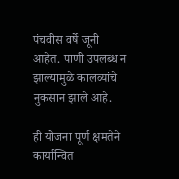पंचवीस वर्षे जूनी आहेत. पाणी उपलब्ध न झाल्यामुळे कालव्यांचे नुकसान झाले आहे.

ही योजना पूर्ण क्षमतेने कार्यान्वित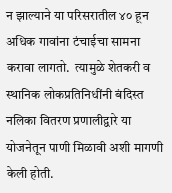न झाल्याने या परिसरातील ४० हून अधिक गावांना टंचाईचा सामना करावा लागतो.  त्यामुळे शेतकरी व स्थानिक लोकप्रतिनिधींनी बंदिस्त नलिका वितरण प्रणालीद्वारे या योजनेतून पाणी मिळावी अशी मागणी केली होती.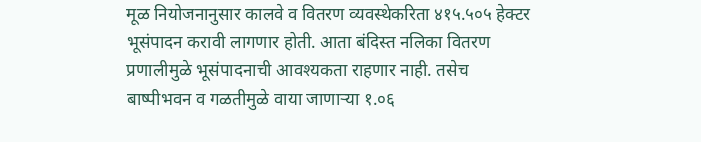मूळ नियोजनानुसार कालवे व वितरण व्यवस्थेकरिता ४१५.५०५ हेक्टर भूसंपादन करावी लागणार होती. आता बंदिस्त नलिका वितरण प्रणालीमुळे भूसंपादनाची आवश्यकता राहणार नाही. तसेच बाष्पीभवन व गळतीमुळे वाया जाणाऱ्या १.०६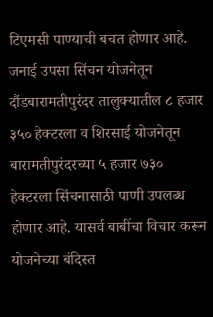टिएमसी पाण्याची बचत होणार आहे. जनाई उपसा सिंचन योजनेतून दौंडबारामतीपुरंदर तालुक्यातील ८ हजार ३५० हेक्टरला व शिरसाई योजनेतून बारामतीपुरंदरच्या ५ हजार ७३० हेक्टरला सिंचनासाठी पाणी उपलब्ध होणार आहे. यासर्व बाबींचा विचार करून योजनेच्या बंदिस्त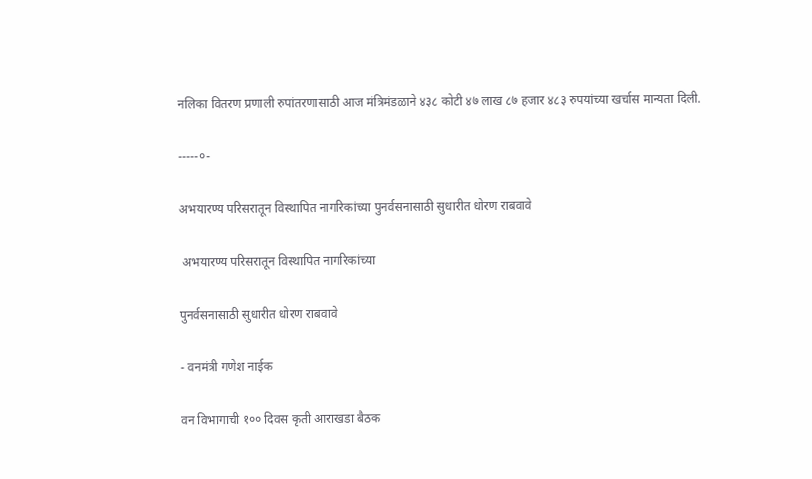नलिका वितरण प्रणाली रुपांतरणासाठी आज मंत्रिमंडळाने ४३८ कोटी ४७ लाख ८७ हजार ४८३ रुपयांच्या खर्चास मान्यता दिली.

-----०-

अभयारण्य परिसरातून विस्थापित नागरिकांच्या पुनर्वसनासाठी सुधारीत धोरण राबवावे

 अभयारण्य परिसरातून विस्थापित नागरिकांच्या

पुनर्वसनासाठी सुधारीत धोरण राबवावे

- वनमंत्री गणेश नाईक

वन विभागाची १०० दिवस कृती आराखडा बैठक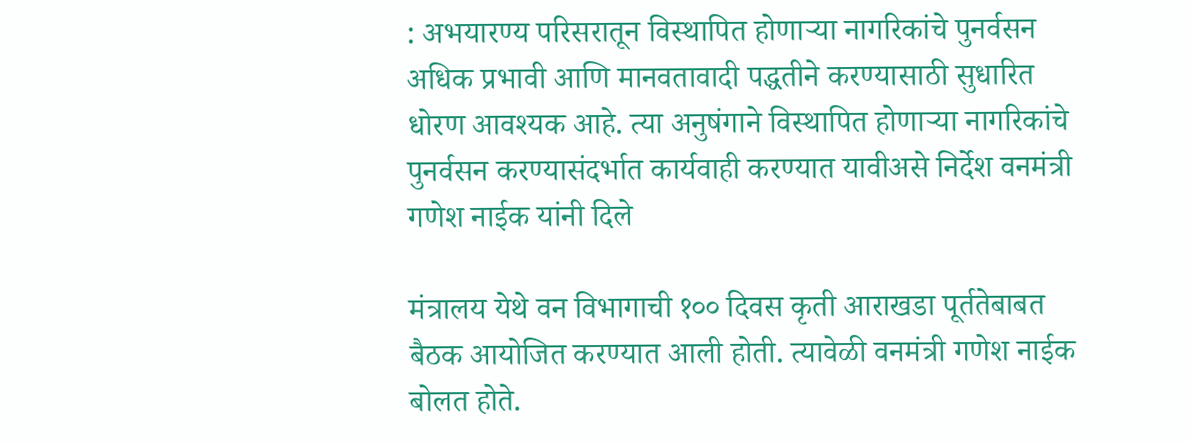: अभयारण्य परिसरातून विस्थापित होणाऱ्या नागरिकांचे पुनर्वसन अधिक प्रभावी आणि मानवतावादी पद्धतीने करण्यासाठी सुधारित धोरण आवश्यक आहे. त्या अनुषंगाने विस्थापित होणाऱ्या नागरिकांचे पुनर्वसन करण्यासंदर्भात कार्यवाही करण्यात यावीअसे निर्देश वनमंत्री गणेश नाईक यांनी दिले

मंत्रालय येथे वन विभागाची १०० दिवस कृती आराखडा पूर्ततेबाबत बैठक आयोजित करण्यात आली होती. त्यावेळी वनमंत्री गणेश नाईक बोलत होते.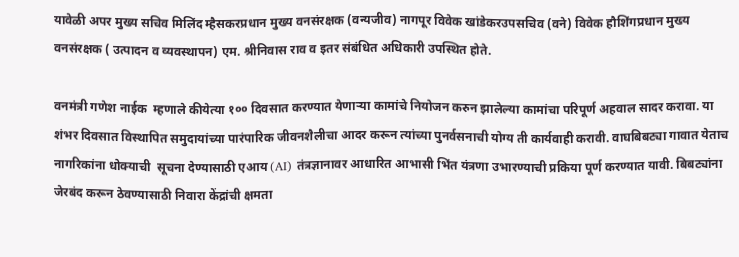यावेळी अपर मुख्य सचिव मिलिंद म्हैसकरप्रधान मुख्य वनसंरक्षक (वन्यजीव) नागपूर विवेक खांडेकरउपसचिव (वने) विवेक हौशिंगप्रधान मुख्य वनसंरक्षक ( उत्पादन व व्यवस्थापन) एम. श्रीनिवास राव व इतर संबंधित अधिकारी उपस्थित होते.

वनमंत्री गणेश नाईक  म्हणाले कीयेत्या १०० दिवसात करण्यात येणाऱ्या कामांचे नियोजन करुन झालेल्या कामांचा परिपूर्ण अहवाल सादर करावा. या शंभर दिवसात विस्थापित समुदायांच्या पारंपारिक जीवनशैलीचा आदर करून त्यांच्या पुनर्वसनाची योग्य ती कार्यवाही करावी. वाघबिबट्या गावात येताच नागरिकांना धोक्याची  सूचना देण्यासाठी एआय (AI) तंत्रज्ञानावर आधारित आभासी भिंत यंत्रणा उभारण्याची प्रकिया पूर्ण करण्यात यावी. बिबट्यांना जेरबंद करून ठेवण्यासाठी निवारा केंद्रांची क्षमता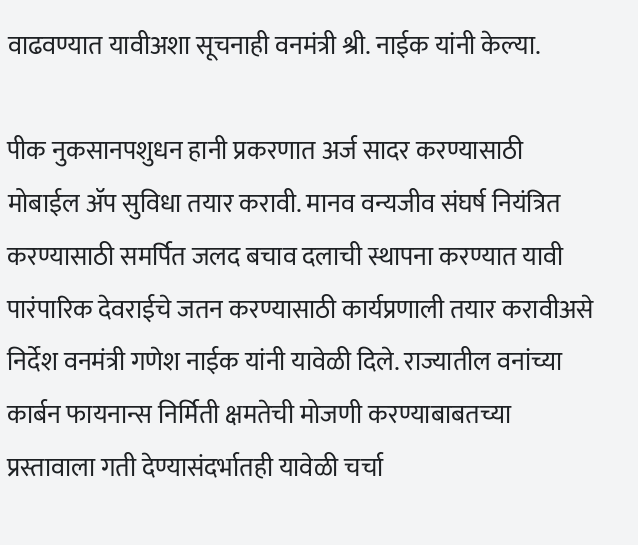वाढवण्यात यावीअशा सूचनाही वनमंत्री श्री. नाईक यांनी केल्या.

पीक नुकसानपशुधन हानी प्रकरणात अर्ज सादर करण्यासाठी मोबाईल ॲप सुविधा तयार करावी. मानव वन्यजीव संघर्ष नियंत्रित करण्यासाठी समर्पित जलद बचाव दलाची स्थापना करण्यात यावी पारंपारिक देवराईचे जतन करण्यासाठी कार्यप्रणाली तयार करावीअसे निर्देश वनमंत्री गणेश नाईक यांनी यावेळी दिले. राज्यातील वनांच्या कार्बन फायनान्स निर्मिती क्षमतेची मोजणी करण्याबाबतच्या प्रस्तावाला गती देण्यासंदर्भातही यावेळी चर्चा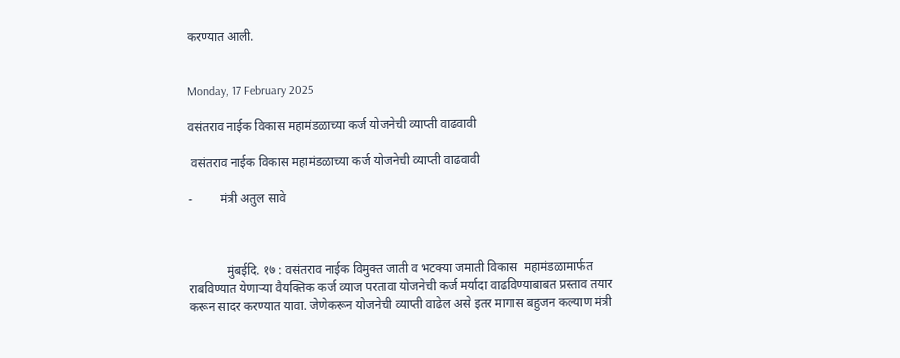करण्यात आली.


Monday, 17 February 2025

वसंतराव नाईक विकास महामंडळाच्या कर्ज योजनेची व्याप्ती वाढवावी

 वसंतराव नाईक विकास महामंडळाच्या कर्ज योजनेची व्याप्ती वाढवावी

-         मंत्री अतुल सावे



            मुंबईदि. १७ : वसंतराव नाईक विमुक्त जाती व भटक्या जमाती विकास  महामंडळामार्फत राबविण्यात येणाऱ्या वैयक्तिक कर्ज व्याज परतावा योजनेची कर्ज मर्यादा वाढविण्याबाबत प्रस्ताव तयार करून सादर करण्यात यावा. जेणेकरून योजनेची व्याप्ती वाढेल असे इतर मागास बहुजन कल्याण मंत्री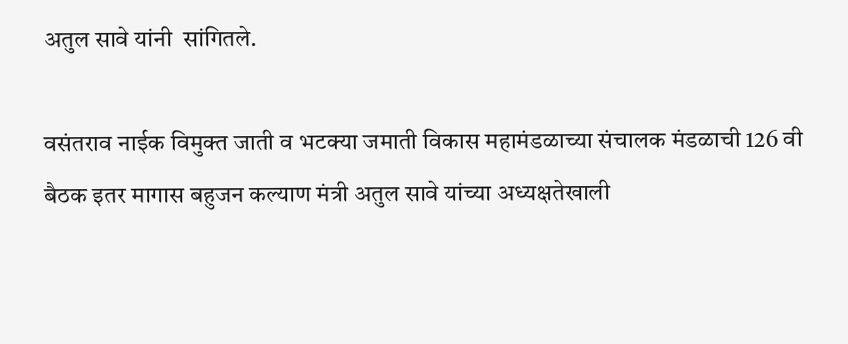अतुल सावे यांनी  सांगितले.

वसंतराव नाईक विमुक्त जाती व भटक्या जमाती विकास महामंडळाच्या संचालक मंडळाची 126 वी बैठक इतर मागास बहुजन कल्याण मंत्री अतुल सावे यांच्या अध्यक्षतेखाली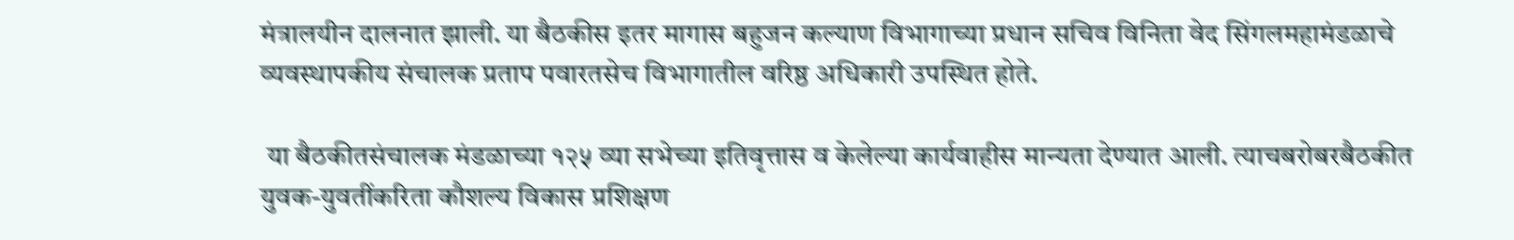मंत्रालयीन दालनात झाली. या बैठकीस इतर मागास बहुजन कल्याण विभागाच्या प्रधान सचिव विनिता वेद सिंगलमहामंडळाचे व्यवस्थापकीय संचालक प्रताप पवारतसेच विभागातील वरिष्ठ अधिकारी उपस्थित होते.

 या बैठकीतसंचालक मंडळाच्या १२५ व्या सभेच्या इतिवृत्तास व केलेल्या कार्यवाहीस मान्यता देण्यात आली. त्याचबरोबरबैठकीत युवक-युवतींकरिता कौशल्य विकास प्रशिक्षण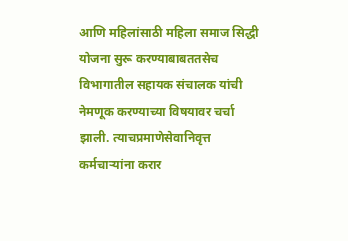आणि महिलांसाठी महिला समाज सिद्धी योजना सुरू करण्याबाबततसेच विभागातील सहायक संचालक यांची नेमणूक करण्याच्या विषयावर चर्चा झाली. त्याचप्रमाणेसेवानिवृत्त कर्मचाऱ्यांना करार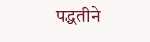पद्धतीने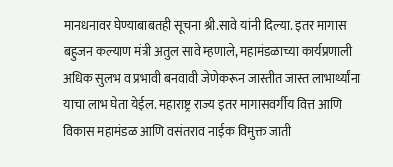मानधनावर घेण्याबाबतही सूचना श्री.सावे यांनी दिल्या. इतर मागास बहुजन कल्याण मंत्री अतुल सावे म्हणाले, महामंडळाच्या कार्यप्रणाली अधिक सुलभ व प्रभावी बनवावी जेणेकरून जास्तीत जास्त लाभार्थ्यांना याचा लाभ घेता येईल. महाराष्ट्र राज्य इतर मागासवर्गीय वित्त आणि विकास महामंडळ आणि वसंतराव नाईक विमुक्त जाती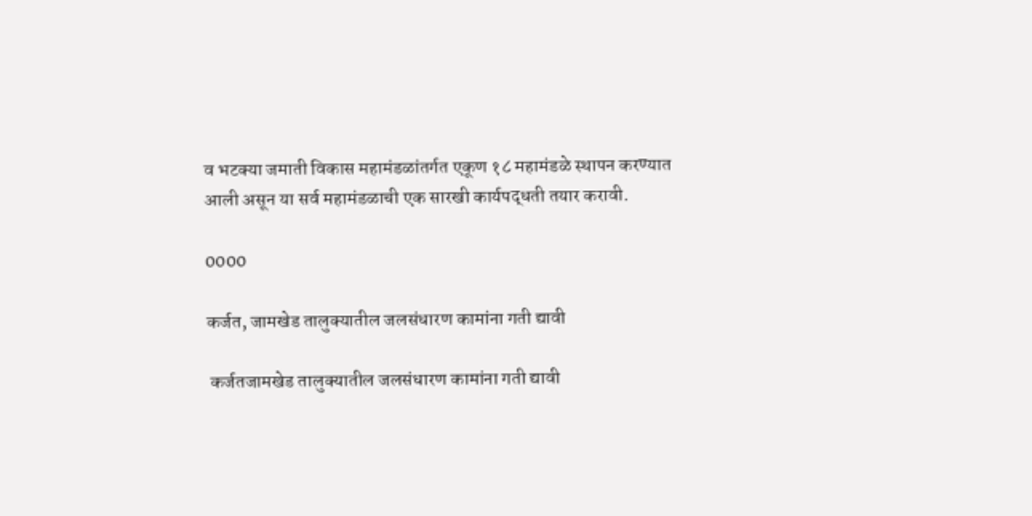व भटक्या जमाती विकास महामंडळांतर्गत एकूण १८ महामंडळे स्थापन करण्यात आली असून या सर्व महामंडळाची एक सारखी कार्यपद्धती तयार करावी.

0000

कर्जत, जामखेड तालुक्यातील जलसंधारण कामांना गती द्यावी

 कर्जतजामखेड तालुक्यातील जलसंधारण कामांना गती द्यावी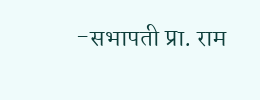-सभापती प्रा. राम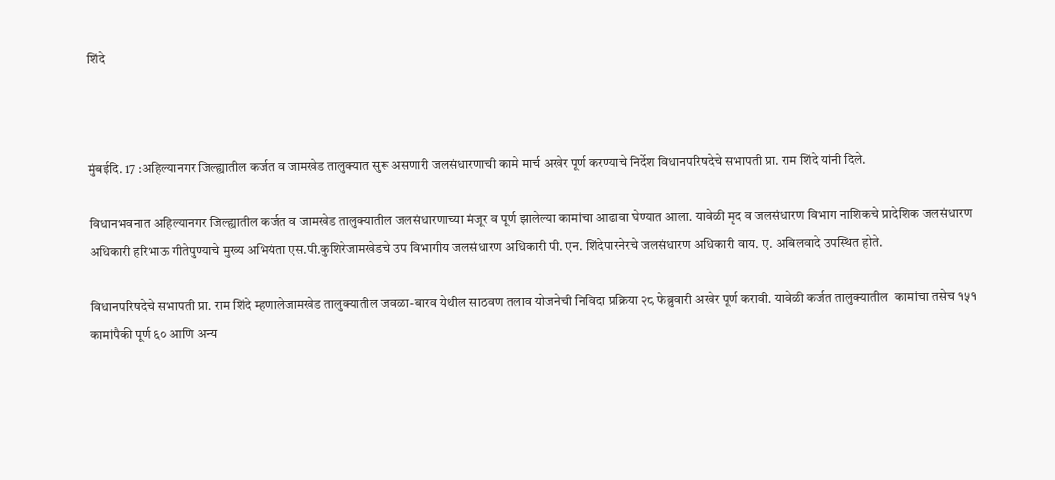शिंदे



मुंबईदि. 17 :अहिल्यानगर जिल्ह्यातील कर्जत व जामखेड तालुक्यात सुरू असणारी जलसंधारणाची कामे मार्च अखेर पूर्ण करण्याचे निर्देश विधानपरिषदेचे सभापती प्रा. राम शिंदे यांनी दिले.

विधानभवनात अहिल्यानगर जिल्ह्यातील कर्जत व जामखेड तालुक्यातील जलसंधारणाच्या मंजूर व पूर्ण झालेल्या कामांचा आढावा घेण्यात आला. यावेळी मृद व जलसंधारण विभाग नाशिकचे प्रादेशिक जलसंधारण अधिकारी हरिभाऊ गीतेपुण्याचे मुख्य अभियंता एस.पी.कुशिरेजामखेडचे उप विभागीय जलसंधारण अधिकारी पी. एन. शिंदेपारनेरचे जलसंधारण अधिकारी वाय. ए. अबिलवादे उपस्थित होते.

विधानपरिषदेचे सभापती प्रा. राम शिंदे म्हणालेजामखेड तालुक्यातील जवळा-बारव येथील साठवण तलाव योजनेची निविदा प्रक्रिया २८ फेब्रुवारी अखेर पूर्ण करावी. यावेळी कर्जत तालुक्यातील  कामांचा तसेच १५१ कामांपैकी पूर्ण ६० आणि अन्य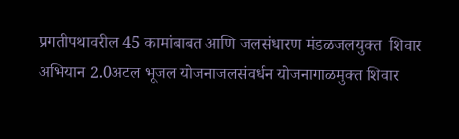प्रगतीपथावरील 45 कामांबाबत आणि जलसंधारण मंडळजलयुक्त  शिवार अभियान 2.0अटल भूजल योजनाजलसंवर्धन योजनागाळमुक्त शिवार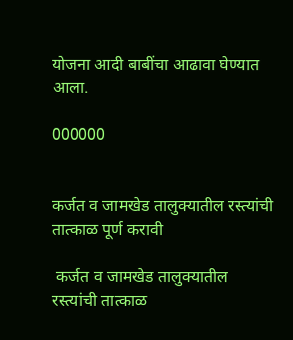योजना आदी बाबींचा आढावा घेण्यात आला.

000000


कर्जत व जामखेड तालुक्यातील रस्त्यांची तात्काळ पूर्ण करावी

 कर्जत व जामखेड तालुक्यातील रस्त्यांची तात्काळ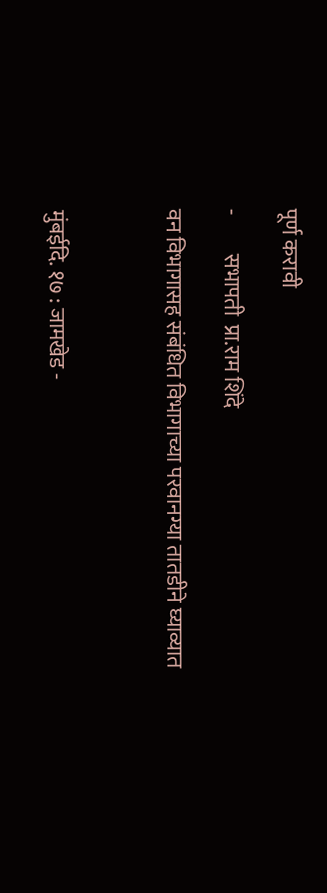पूर्ण करावी

-         सभापती  प्रा.राम शिंदे

वन विभागासह संबंधित विभागाच्या परवानग्या तातडीने घ्याव्यात



मुंबईदि. १७ : जामखेड -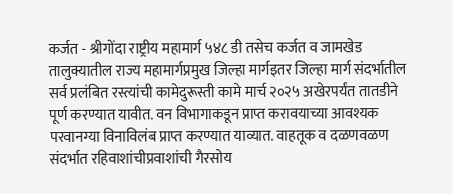कर्जत - श्रीगोंदा राष्ट्रीय महामार्ग ५४८ डी तसेच कर्जत व जामखेड तालुक्यातील राज्य महामार्गप्रमुख जिल्हा मार्गइतर जिल्हा मार्ग संदर्भातील सर्व प्रलंबित रस्त्यांची कामेदुरूस्ती कामे मार्च २०२५ अखेरपर्यंत तातडीने पूर्ण करण्यात यावीत. वन विभागाकडून प्राप्त करावयाच्या आवश्यक परवानग्या विनाविलंब प्राप्त करण्यात याव्यात. वाहतूक व दळणवळण संदर्भात रहिवाशांचीप्रवाशांची गैरसोय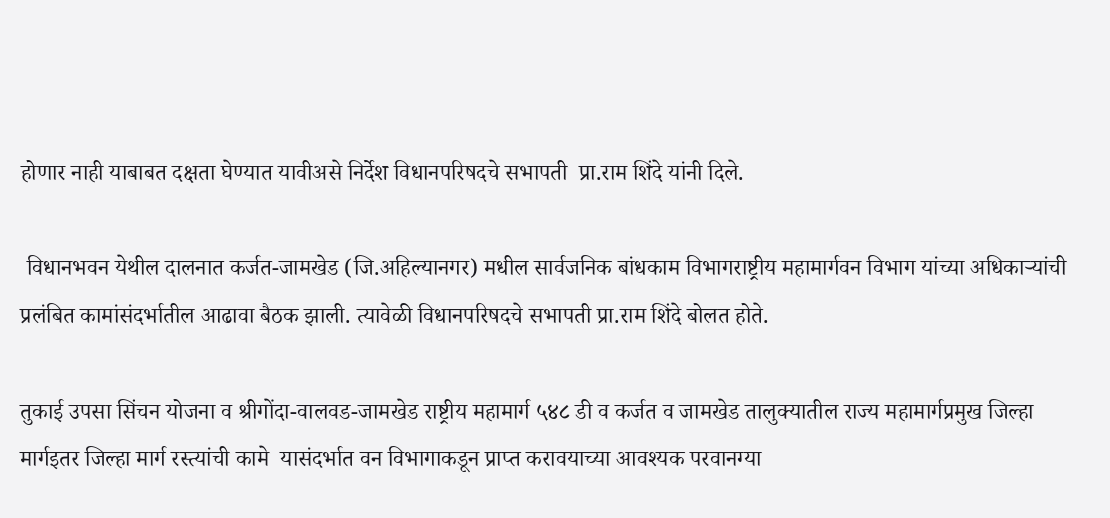होणार नाही याबाबत दक्षता घेण्यात यावीअसे निर्देश विधानपरिषदचे सभापती  प्रा.राम शिंदे यांनी दिले.

 विधानभवन येथील दालनात कर्जत-जामखेड (जि.अहिल्यानगर) मधील सार्वजनिक बांधकाम विभागराष्ट्रीय महामार्गवन विभाग यांच्या अधिकाऱ्यांची प्रलंबित कामांसंदर्भातील आढावा बैठक झाली. त्यावेळी विधानपरिषदचे सभापती प्रा.राम शिंदे बोलत होते.

तुकाई उपसा सिंचन योजना व श्रीगोंदा-वालवड-जामखेड राष्ट्रीय महामार्ग ५४८ डी व कर्जत व जामखेड तालुक्यातील राज्य महामार्गप्रमुख जिल्हा मार्गइतर जिल्हा मार्ग रस्त्यांची कामे  यासंदर्भात वन विभागाकडून प्राप्त करावयाच्या आवश्यक परवानग्या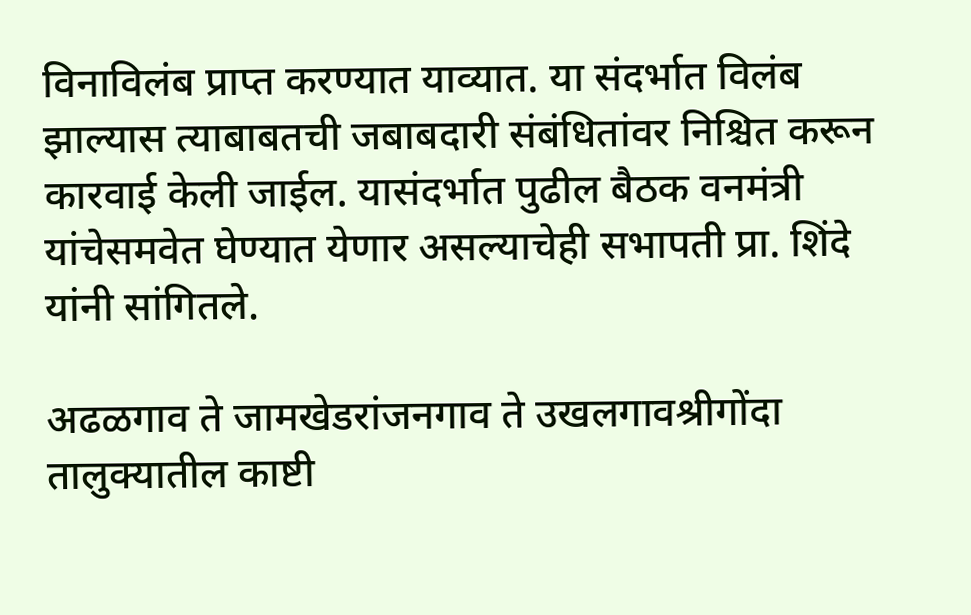विनाविलंब प्राप्त करण्यात याव्यात. या संदर्भात विलंब झाल्यास त्याबाबतची जबाबदारी संबंधितांवर निश्चित करून कारवाई केली जाईल. यासंदर्भात पुढील बैठक वनमंत्री यांचेसमवेत घेण्यात येणार असल्याचेही सभापती प्रा. शिंदे यांनी सांगितले.

अढळगाव ते जामखेडरांजनगाव ते उखलगावश्रीगोंदा तालुक्यातील काष्टी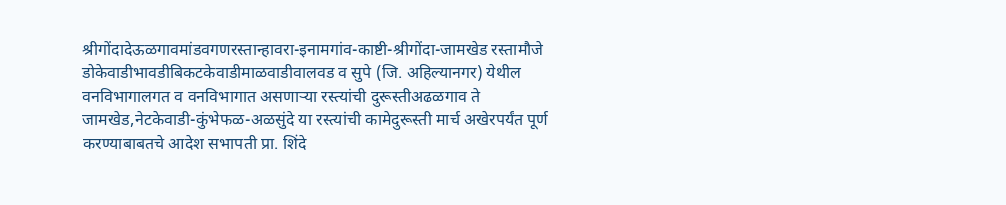श्रीगोंदादेऊळगावमांडवगणरस्तान्हावरा-इनामगांव-काष्टी-श्रीगोंदा-जामखेड रस्तामौजे डोकेवाडीभावडीबिकटकेवाडीमाळवाडीवालवड व सुपे (जि. अहिल्यानगर) येथील वनविभागालगत व वनविभागात असणाऱ्या रस्त्यांची दुरूस्तीअढळगाव ते जामखेड,नेटकेवाडी-कुंभेफळ-अळसुंदे या रस्त्यांची कामेदुरूस्ती मार्च अखेरपर्यंत पूर्ण करण्याबाबतचे आदेश सभापती प्रा. शिंदे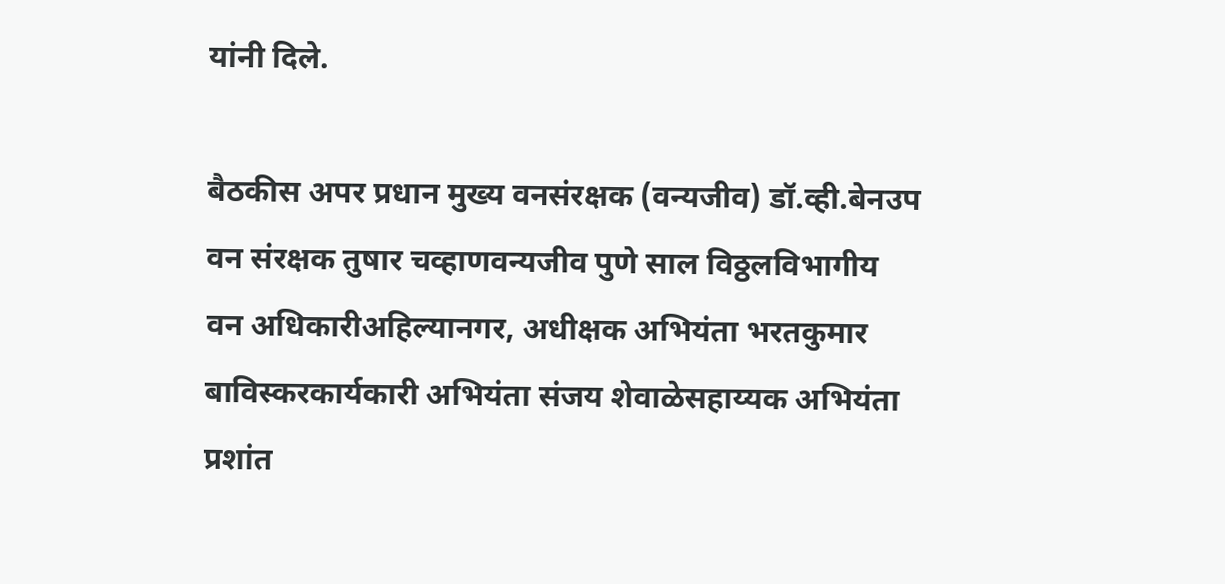यांनी दिले.

बैठकीस अपर प्रधान मुख्य वनसंरक्षक (वन्यजीव) डॉ.व्ही.बेनउप वन संरक्षक तुषार चव्हाणवन्यजीव पुणे साल विठ्ठलविभागीय वन अधिकारीअहिल्यानगर, अधीक्षक अभियंता भरतकुमार बाविस्करकार्यकारी अभियंता संजय शेवाळेसहाय्यक अभियंता प्रशांत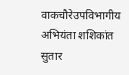वाकचौरेउपविभागीय अभियंता शशिकांत सुतार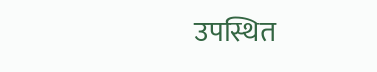उपस्थित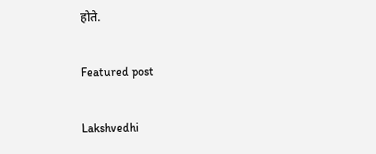होते.

Featured post

Lakshvedhi